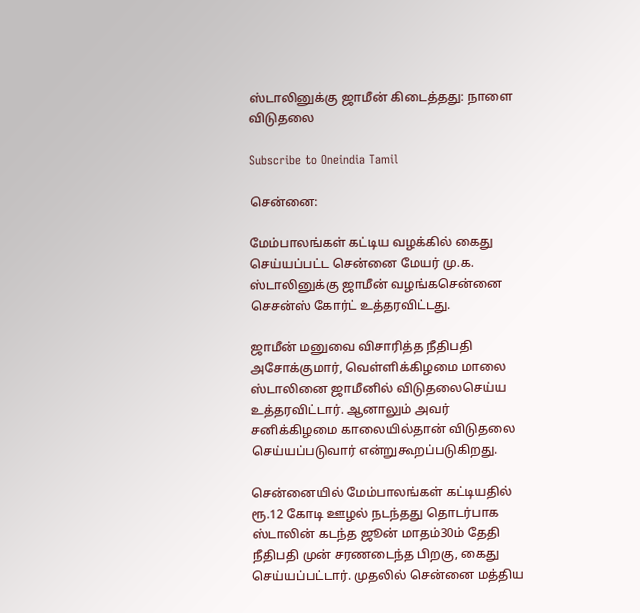ஸ்டாலினுக்கு ஜாமீன் கிடைத்தது: நாளை விடுதலை

Subscribe to Oneindia Tamil

சென்னை:

மேம்பாலங்கள் கட்டிய வழக்கில் கைது செய்யப்பட்ட சென்னை மேயர் மு.க. ஸ்டாலினுக்கு ஜாமீன் வழங்கசென்னை செசன்ஸ் கோர்ட் உத்தரவிட்டது.

ஜாமீன் மனுவை விசாரித்த நீதிபதி அசோக்குமார், வெள்ளிக்கிழமை மாலை ஸ்டாலினை ஜாமீனில் விடுதலைசெய்ய உத்தரவிட்டார். ஆனாலும் அவர் சனிக்கிழமை காலையில்தான் விடுதலை செய்யப்படுவார் என்றுகூறப்படுகிறது.

சென்னையில் மேம்பாலங்கள் கட்டியதில் ரூ.12 கோடி ஊழல் நடந்தது தொடர்பாக ஸ்டாலின் கடந்த ஜூன் மாதம்30ம் தேதி நீதிபதி முன் சரணடைந்த பிறகு, கைது செய்யப்பட்டார். முதலில் சென்னை மத்திய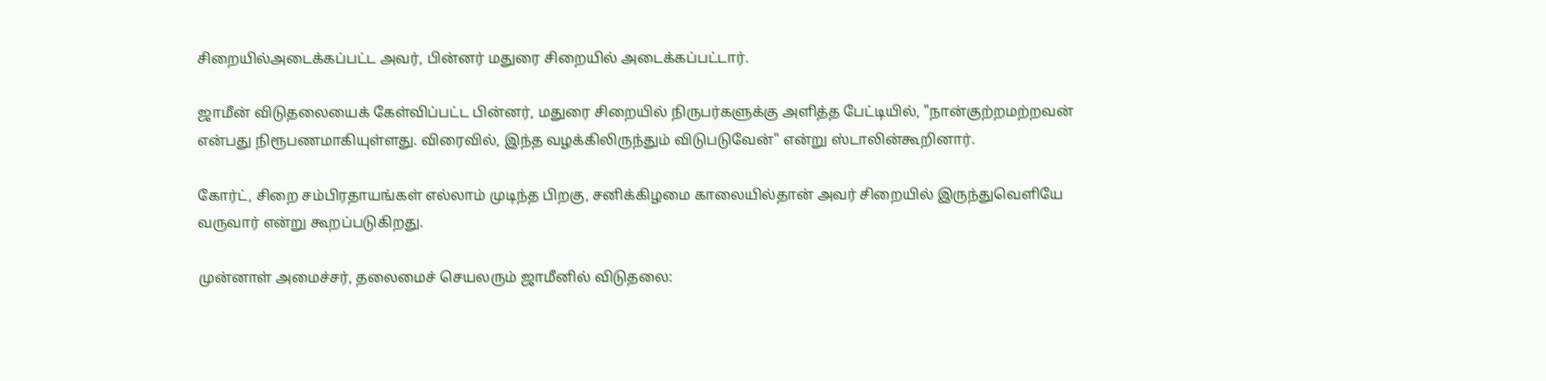சிறையில்அடைக்கப்பட்ட அவர், பின்னர் மதுரை சிறையில் அடைக்கப்பட்டார்.

ஜாமீன் விடுதலையைக் கேள்விப்பட்ட பின்னர், மதுரை சிறையில் நிருபர்களுக்கு அளித்த பேட்டியில், "நான்குற்றமற்றவன் என்பது நிரூபணமாகியுள்ளது. விரைவில், இந்த வழக்கிலிருந்தும் விடுபடுவேன்" என்று ஸ்டாலின்கூறினார்.

கோர்ட், சிறை சம்பிரதாயங்கள் எல்லாம் முடிந்த பிறகு, சனிக்கிழமை காலையில்தான் அவர் சிறையில் இருந்துவெளியே வருவார் என்று கூறப்படுகிறது.

முன்னாள் அமைச்சர், தலைமைச் செயலரும் ஜாமீனில் விடுதலை: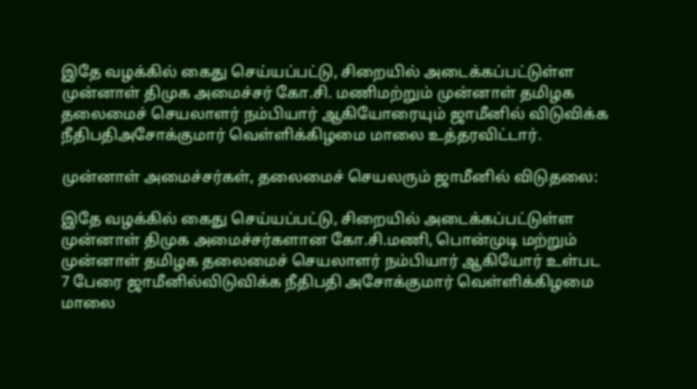இதே வழக்கில் கைது செய்யப்பட்டு, சிறையில் அடைக்கப்பட்டுள்ள முன்னாள் திமுக அமைச்சர் கோ.சி. மணிமற்றும் முன்னாள் தமிழக தலைமைச் செயலாளர் நம்பியார் ஆகியோரையும் ஜாமீனில் விடுவிக்க நீதிபதிஅசோக்குமார் வெள்ளிக்கிழமை மாலை உத்தரவிட்டார்.

முன்னாள் அமைச்சர்கள், தலைமைச் செயலரும் ஜாமீனில் விடுதலை:

இதே வழக்கில் கைது செய்யப்பட்டு, சிறையில் அடைக்கப்பட்டுள்ள முன்னாள் திமுக அமைச்சர்களான கோ.சி.மணி, பொன்முடி மற்றும் முன்னாள் தமிழக தலைமைச் செயலாளர் நம்பியார் ஆகியோர் உள்பட 7 பேரை ஜாமீனில்விடுவிக்க நீதிபதி அசோக்குமார் வெள்ளிக்கிழமை மாலை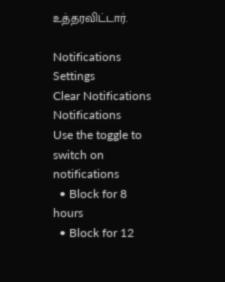உத்தரவிட்டார்.

Notifications
Settings
Clear Notifications
Notifications
Use the toggle to switch on notifications
  • Block for 8 hours
  • Block for 12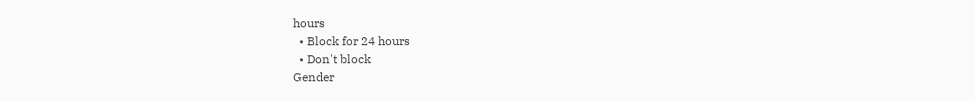hours
  • Block for 24 hours
  • Don't block
Gender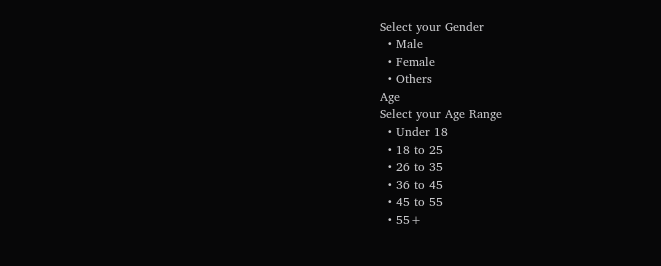Select your Gender
  • Male
  • Female
  • Others
Age
Select your Age Range
  • Under 18
  • 18 to 25
  • 26 to 35
  • 36 to 45
  • 45 to 55
  • 55+